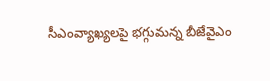సీఎంవ్యాఖ్యలపై భగ్గుమన్న బీజేవైఎం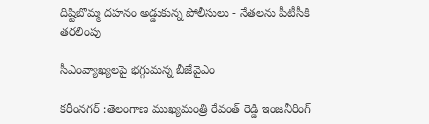దిష్టిబొమ్మ దహనం అడ్డుకున్న పోలీసులు - నేతలను పీటీసీకి తరలింపు

సీఎంవ్యాఖ్యలపై భగ్గుమన్న బీజేవైఎం

కరీంనగర్ :తెలంగాణ ముఖ్యమంత్రి రేవంత్ రెడ్డి ఇంజనీరింగ్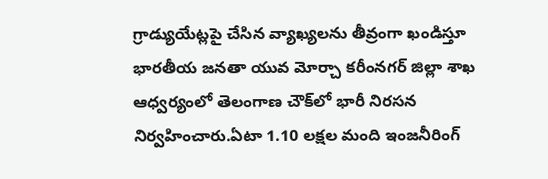గ్రాడ్యుయేట్లపై చేసిన వ్యాఖ్యలను తీవ్రంగా ఖండిస్తూ భారతీయ జనతా యువ మోర్చా కరీంనగర్ జిల్లా శాఖ ఆధ్వర్యంలో తెలంగాణ చౌక్‌లో భారీ నిరసన నిర్వహించారు.ఏటా 1.10 లక్షల మంది ఇంజనీరింగ్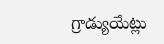గ్రాడ్యుయేట్లు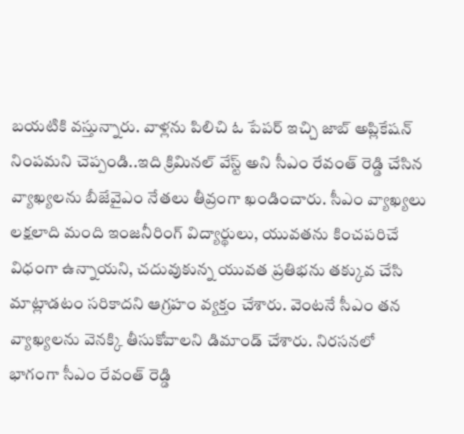బయటికి వస్తున్నారు. వాళ్లను పిలిచి ఓ పేపర్ ఇచ్చి జాబ్ అప్లికేషన్ నింపమని చెప్పండి..ఇది క్రిమినల్ వేస్ట్ అని సీఎం రేవంత్ రెడ్డి చేసిన వ్యాఖ్యలను బీజేవైఎం నేతలు తీవ్రంగా ఖండించారు. సీఎం వ్యాఖ్యలు లక్షలాది మంది ఇంజనీరింగ్ విద్యార్థులు, యువతను కించపరిచే విధంగా ఉన్నాయని, చదువుకున్న యువత ప్రతిభను తక్కువ చేసి మాట్లాడటం సరికాదని ఆగ్రహం వ్యక్తం చేశారు. వెంటనే సీఎం తన వ్యాఖ్యలను వెనక్కి తీసుకోవాలని డిమాండ్ చేశారు. నిరసనలో భాగంగా సీఎం రేవంత్ రెడ్డి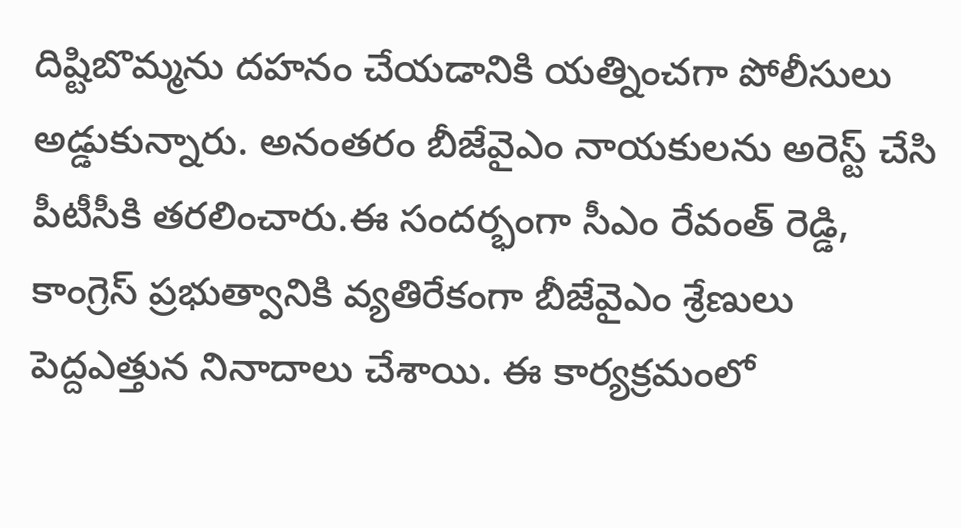దిష్టిబొమ్మను దహనం చేయడానికి యత్నించగా పోలీసులు అడ్డుకున్నారు. అనంతరం బీజేవైఎం నాయకులను అరెస్ట్ చేసి పీటీసీకి తరలించారు.ఈ సందర్భంగా సీఎం రేవంత్ రెడ్డి, కాంగ్రెస్ ప్రభుత్వానికి వ్యతిరేకంగా బీజేవైఎం శ్రేణులు పెద్దఎత్తున నినాదాలు చేశాయి. ఈ కార్యక్రమంలో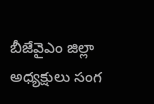బీజేవైఎం జిల్లా అధ్యక్షులు సంగ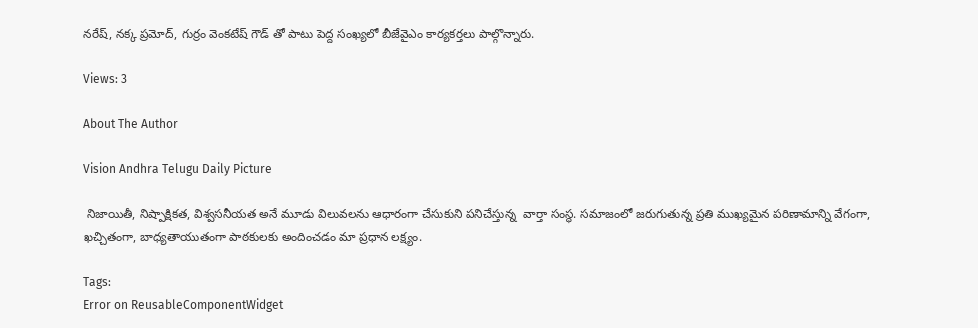నరేష్, నక్క ప్రమోద్, గుర్రం వెంకటేష్ గౌడ్ తో పాటు పెద్ద సంఖ్యలో బీజేవైఎం కార్యకర్తలు పాల్గొన్నారు.

Views: 3

About The Author

Vision Andhra Telugu Daily Picture

 నిజాయితీ, నిష్పాక్షికత, విశ్వసనీయత అనే మూడు విలువలను ఆధారంగా చేసుకుని పనిచేస్తున్న  వార్తా సంస్థ. సమాజంలో జరుగుతున్న ప్రతి ముఖ్యమైన పరిణామాన్ని వేగంగా, ఖచ్చితంగా, బాధ్యతాయుతంగా పాఠకులకు అందించడం మా ప్రధాన లక్ష్యం.

Tags:
Error on ReusableComponentWidget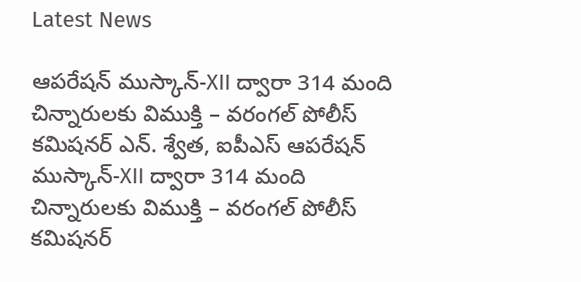Latest News

ఆపరేషన్ ముస్కాన్-XII ద్వారా 314 మంది చిన్నారులకు విముక్తి – వరంగల్ పోలీస్ కమిషనర్ ఎన్. శ్వేత, ఐపీఎస్ ఆపరేషన్ ముస్కాన్-XII ద్వారా 314 మంది చిన్నారులకు విముక్తి – వరంగల్ పోలీస్ కమిషనర్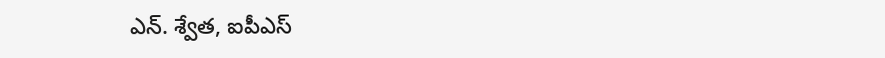ఎన్. శ్వేత, ఐపీఎస్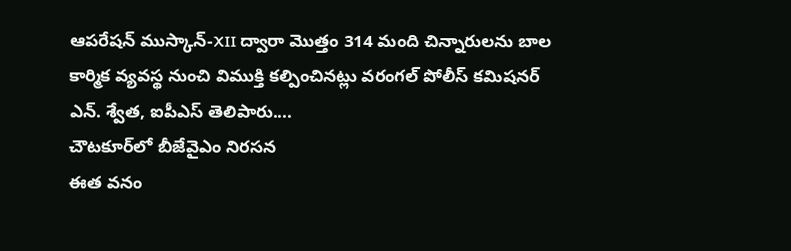ఆపరేషన్ ముస్కాన్-XII ద్వారా మొత్తం 314 మంది చిన్నారులను బాల కార్మిక వ్యవస్థ నుంచి విముక్తి కల్పించినట్లు వరంగల్ పోలీస్ కమిషనర్ ఎన్. శ్వేత, ఐపీఎస్ తెలిపారు....
చౌటకూర్‌లో బీజేవైఎం నిరసన
ఈత వనం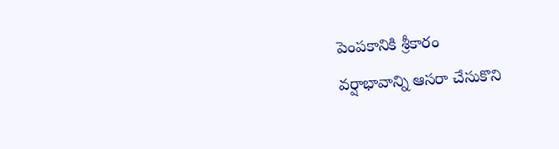పెంపకానికి శ్రీకారం
వర్షాభావాన్ని ఆసరా చేసుకొని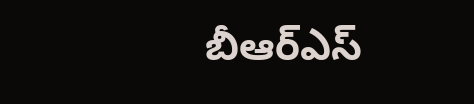బీఆర్ఎస్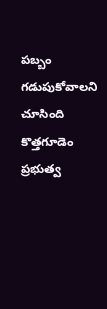పబ్బం గడుపుకోవాలని చూసింది
కొత్తగూడెం ప్రభుత్వ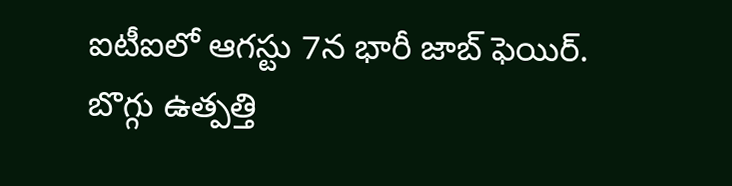ఐటీఐలో ఆగస్టు 7న భారీ జాబ్ ఫెయిర్.
బొగ్గు ఉత్పత్తి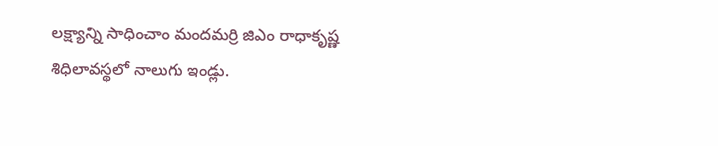లక్ష్యాన్ని సాధించాం మందమర్రి జిఎం రాధాకృష్ణ
శిధిలావస్థలో నాలుగు ఇండ్లు.